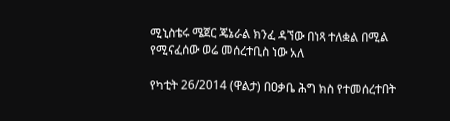ሚኒስቴሩ ሜጀር ጄኔራል ክንፈ ዳኘው በነጻ ተለቋል በሚል የሚናፈሰው ወሬ መሰረተቢስ ነው አለ

የካቲት 26/2014 (ዋልታ) በዐቃቤ ሕግ ክስ የተመሰረተበት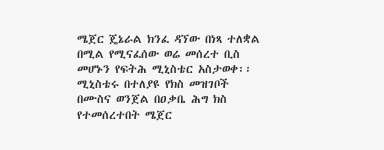ሜጀር ጄኔራል ክንፈ ዳኘው በነጻ ተለቋል በሚል የሚናፈሰው ወሬ መሰረተ ቢስ መሆኑን የፍትሕ ሚኒስቴር አስታወቀ፡፡
ሚኒስቴሩ በተለያዩ የክስ መዝገቦች በሙስና ወንጀል በዐቃቤ ሕግ ክስ የተመሰረተበት ሜጀር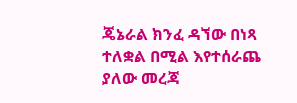ጄኔራል ክንፈ ዳኘው በነጻ ተለቋል በሚል እየተሰራጨ ያለው መረጃ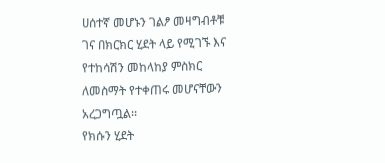ሀሰተኛ መሆኑን ገልፆ መዛግብቶቹ ገና በክርክር ሂደት ላይ የሚገኙ እና የተከሳሽን መከላከያ ምስክር ለመስማት የተቀጠሩ መሆናቸውን አረጋግጧል፡፡
የክሱን ሂደት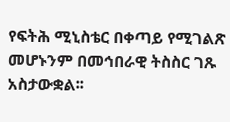የፍትሕ ሚኒስቴር በቀጣይ የሚገልጽ መሆኑንም በመኅበራዊ ትስስር ገጹ አስታውቋል፡፡